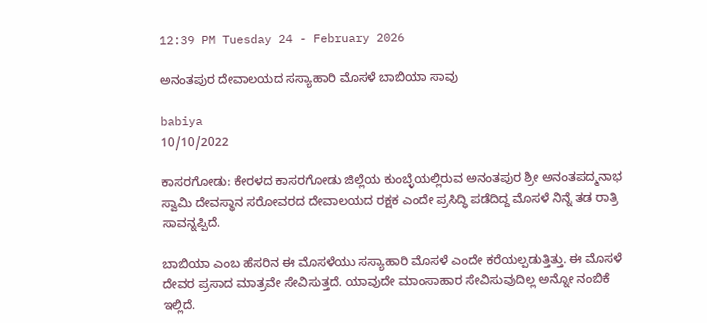12:39 PM Tuesday 24 - February 2026

ಅನಂತಪುರ ದೇವಾಲಯದ ಸಸ್ಯಾಹಾರಿ ಮೊಸಳೆ ಬಾಬಿಯಾ ಸಾವು

babiya
10/10/2022

ಕಾಸರಗೋಡು: ಕೇರಳದ ಕಾಸರಗೋಡು ಜಿಲ್ಲೆಯ ಕುಂಬ್ಳೆಯಲ್ಲಿರುವ ಅನಂತಪುರ ಶ್ರೀ ಅನಂತಪದ್ಮನಾಭ ಸ್ವಾಮಿ ದೇವಸ್ಥಾನ ಸರೋವರದ ದೇವಾಲಯದ ರಕ್ಷಕ ಎಂದೇ ಪ್ರಸಿದ್ಧಿ ಪಡೆದಿದ್ದ ಮೊಸಳೆ ನಿನ್ನೆ ತಡ ರಾತ್ರಿ  ಸಾವನ್ನಪ್ಪಿದೆ.

ಬಾಬಿಯಾ ಎಂಬ ಹೆಸರಿನ ಈ ಮೊಸಳೆಯು ಸಸ್ಯಾಹಾರಿ ಮೊಸಳೆ ಎಂದೇ ಕರೆಯಲ್ಪಡುತ್ತಿತ್ತು. ಈ ಮೊಸಳೆ ದೇವರ ಪ್ರಸಾದ ಮಾತ್ರವೇ ಸೇವಿಸುತ್ತದೆ. ಯಾವುದೇ ಮಾಂಸಾಹಾರ ಸೇವಿಸುವುದಿಲ್ಲ ಅನ್ನೋ ನಂಬಿಕೆ ಇಲ್ಲಿದೆ.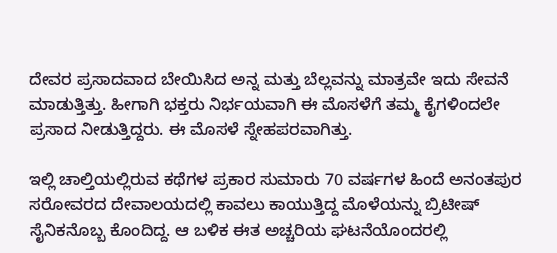ದೇವರ ಪ್ರಸಾದವಾದ ಬೇಯಿಸಿದ ಅನ್ನ ಮತ್ತು ಬೆಲ್ಲವನ್ನು ಮಾತ್ರವೇ ಇದು ಸೇವನೆ ಮಾಡುತ್ತಿತ್ತು. ಹೀಗಾಗಿ ಭಕ್ತರು ನಿರ್ಭಯವಾಗಿ ಈ ಮೊಸಳೆಗೆ ತಮ್ಮ ಕೈಗಳಿಂದಲೇ ಪ್ರಸಾದ ನೀಡುತ್ತಿದ್ದರು. ಈ ಮೊಸಳೆ ಸ್ನೇಹಪರವಾಗಿತ್ತು.

ಇಲ್ಲಿ ಚಾಲ್ತಿಯಲ್ಲಿರುವ ಕಥೆಗಳ ಪ್ರಕಾರ ಸುಮಾರು 70 ವರ್ಷಗಳ ಹಿಂದೆ ಅನಂತಪುರ ಸರೋವರದ ದೇವಾಲಯದಲ್ಲಿ ಕಾವಲು ಕಾಯುತ್ತಿದ್ದ ಮೊಳೆಯನ್ನು ಬ್ರಿಟೀಷ್ ಸೈನಿಕನೊಬ್ಬ ಕೊಂದಿದ್ದ. ಆ ಬಳಿಕ ಈತ ಅಚ್ಚರಿಯ ಘಟನೆಯೊಂದರಲ್ಲಿ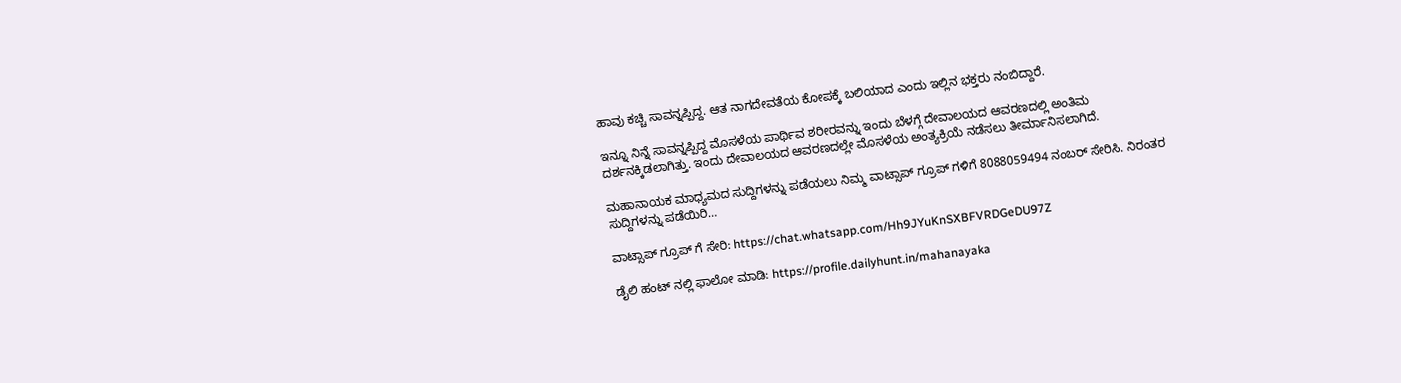ಹಾವು ಕಚ್ಚಿ ಸಾವನ್ನಪ್ಪಿದ್ದ. ಆತ ನಾಗದೇವತೆಯ ಕೋಪಕ್ಕೆ ಬಲಿಯಾದ ಎಂದು ಇಲ್ಲಿನ ಭಕ್ತರು ನಂಬಿದ್ದಾರೆ.

ಇನ್ನೂ ನಿನ್ನೆ ಸಾವನ್ನಪ್ಪಿದ್ದ ಮೊಸಳೆಯ ಪಾರ್ಥಿವ ಶರೀರವನ್ನು ಇಂದು ಬೆಳಗ್ಗೆ ದೇವಾಲಯದ ಆವರಣದಲ್ಲಿ ಅಂತಿಮ ದರ್ಶನಕ್ಕಿಡಲಾಗಿತ್ತು. ಇಂದು ದೇವಾಲಯದ ಆವರಣದಲ್ಲೇ ಮೊಸಳೆಯ ಅಂತ್ಯಕ್ರಿಯೆ ನಡೆಸಲು ತೀರ್ಮಾನಿಸಲಾಗಿದೆ.

ಮಹಾನಾಯಕ ಮಾಧ್ಯಮದ ಸುದ್ದಿಗಳನ್ನು ಪಡೆಯಲು ನಿಮ್ಮ ವಾಟ್ಸಾಪ್ ಗ್ರೂಪ್ ಗಳಿಗೆ 8088059494 ನಂಬರ್ ಸೇರಿಸಿ. ನಿರಂತರ ಸುದ್ದಿಗಳನ್ನು ಪಡೆಯಿರಿ…

ವಾಟ್ಸಾಪ್ ಗ್ರೂಪ್ ಗೆ ಸೇರಿ: https://chat.whatsapp.com/Hh9JYuKnSXBFVRDGeDU97Z

ಡೈಲಿ ಹಂಟ್ ನಲ್ಲಿ ಫಾಲೋ ಮಾಡಿ: https://profile.dailyhunt.in/mahanayaka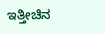ಇತ್ತೀಚಿನ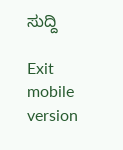ಸುದ್ದಿ

Exit mobile version